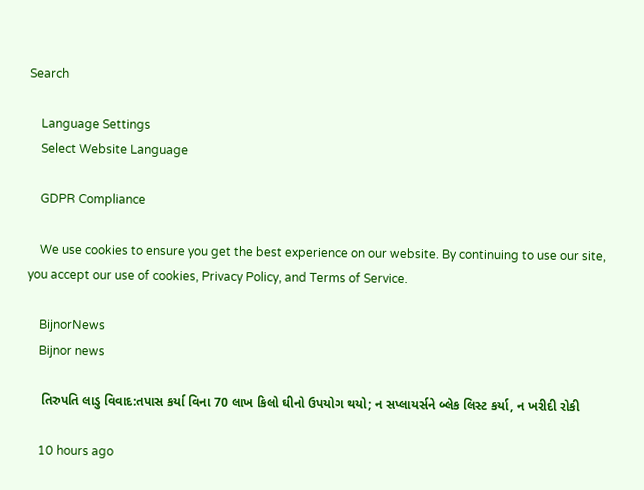Search

    Language Settings
    Select Website Language

    GDPR Compliance

    We use cookies to ensure you get the best experience on our website. By continuing to use our site, you accept our use of cookies, Privacy Policy, and Terms of Service.

    BijnorNews
    Bijnor news

    તિરુપતિ લાડુ વિવાદ:તપાસ કર્યા વિના 70 લાખ કિલો ઘીનો ઉપયોગ થયો; ન સપ્લાયર્સને બ્લેક લિસ્ટ કર્યા, ન ખરીદી રોકી

    10 hours ago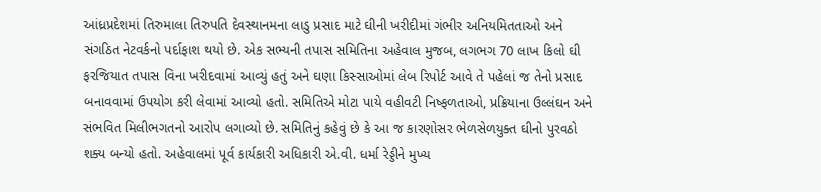આંધ્રપ્રદેશમાં તિરુમાલા તિરુપતિ દેવસ્થાનમના લાડુ પ્રસાદ માટે ઘીની ખરીદીમાં ગંભીર અનિયમિતતાઓ અને સંગઠિત નેટવર્કનો પર્દાફાશ થયો છે. એક સભ્યની તપાસ સમિતિના અહેવાલ મુજબ, લગભગ 70 લાખ કિલો ઘી ફરજિયાત તપાસ વિના ખરીદવામાં આવ્યું હતું અને ઘણા કિસ્સાઓમાં લેબ રિપોર્ટ આવે તે પહેલાં જ તેનો પ્રસાદ બનાવવામાં ઉપયોગ કરી લેવામાં આવ્યો હતો. સમિતિએ મોટા પાયે વહીવટી નિષ્ફળતાઓ, પ્રક્રિયાના ઉલ્લંઘન અને સંભવિત મિલીભગતનો આરોપ લગાવ્યો છે. સમિતિનું કહેવું છે કે આ જ કારણોસર ભેળસેળયુક્ત ઘીનો પુરવઠો શક્ય બન્યો હતો. અહેવાલમાં પૂર્વ કાર્યકારી અધિકારી એ.વી. ધર્મા રેડ્ડીને મુખ્ય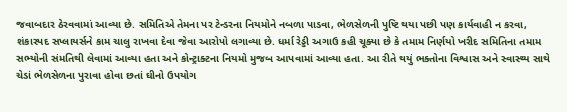જવાબદાર ઠેરવવામાં આવ્યા છે. સમિતિએ તેમના પર ટેન્ડરના નિયમોને નબળા પાડવા, ભેળસેળની પુષ્ટિ થયા પછી પણ કાર્યવાહી ન કરવા, શંકાસ્પદ સપ્લાયર્સને કામ ચાલુ રાખવા દેવા જેવા આરોપો લગાવ્યા છે. ધર્મા રેડ્ડી અગાઉ કહી ચૂક્યા છે કે તમામ નિર્ણયો ખરીદ સમિતિના તમામ સભ્યોની સંમતિથી લેવામાં આવ્યા હતા અને કોન્ટ્રાક્ટના નિયમો મુજબ આપવામાં આવ્યા હતા. આ રીતે થયું ભક્તોના વિશ્વાસ અને સ્વાસ્થ્ય સાથે ચેડાં ભેળસેળના પુરાવા હોવા છતાં ઘીનો ઉપયોગ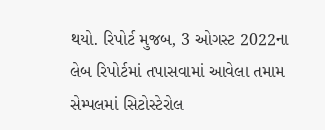થયો. રિપોર્ટ મુજબ, 3 ઓગસ્ટ 2022ના લેબ રિપોર્ટમાં તપાસવામાં આવેલા તમામ સેમ્પલમાં સિટોસ્ટેરોલ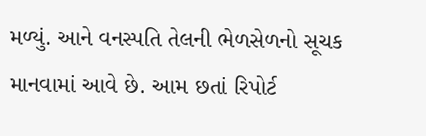મળ્યું. આને વનસ્પતિ તેલની ભેળસેળનો સૂચક માનવામાં આવે છે. આમ છતાં રિપોર્ટ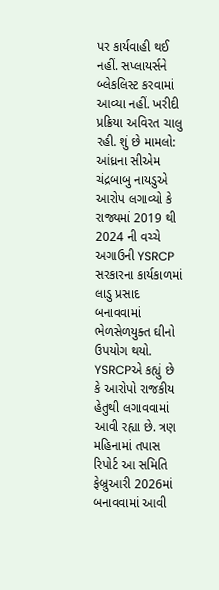પર કાર્યવાહી થઈ નહીં. સપ્લાયર્સને બ્લેકલિસ્ટ કરવામાં આવ્યા નહીં. ખરીદી પ્રક્રિયા અવિરત ચાલુ રહી. શું છે મામલો: આંધ્રના સીએમ ચંદ્રબાબુ નાયડુએ આરોપ લગાવ્યો કે રાજ્યમાં 2019 થી 2024 ની વચ્ચે અગાઉની YSRCP સરકારના કાર્યકાળમાં લાડુ પ્રસાદ બનાવવામાં ભેળસેળયુક્ત ઘીનો ઉપયોગ થયો. YSRCPએ કહ્યું છે કે આરોપો રાજકીય હેતુથી લગાવવામાં આવી રહ્યા છે. ત્રણ મહિનામાં તપાસ રિપોર્ટ આ સમિતિ ફેબ્રુઆરી 2026માં બનાવવામાં આવી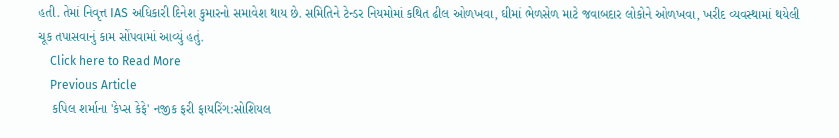હતી. તેમાં નિવૃત્ત IAS અધિકારી દિનેશ કુમારનો સમાવેશ થાય છે. સમિતિને ટેન્ડર નિયમોમાં કથિત ઢીલ ઓળખવા, ઘીમાં ભેળસેળ માટે જવાબદાર લોકોને ઓળખવા, ખરીદ વ્યવસ્થામાં થયેલી ચૂક તપાસવાનું કામ સોંપવામાં આવ્યું હતું.
    Click here to Read More
    Previous Article
    કપિલ શર્માના 'કેપ્સ કેફે' નજીક ફરી ફાયરિંગ:સોશિયલ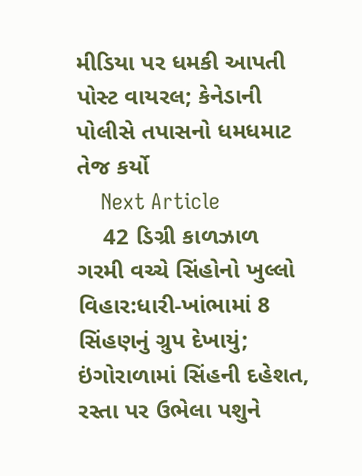મીડિયા પર ધમકી આપતી પોસ્ટ વાયરલ; કેનેડાની પોલીસે તપાસનો ધમધમાટ તેજ કર્યો
    Next Article
    42 ડિગ્રી કાળઝાળ ગરમી વચ્ચે સિંહોનો ખુલ્લો વિહાર:ધારી-ખાંભામાં 8 સિંહણનું ગ્રુપ દેખાયું; ઇંગોરાળામાં સિંહની દહેશત, રસ્તા પર ઉભેલા પશુને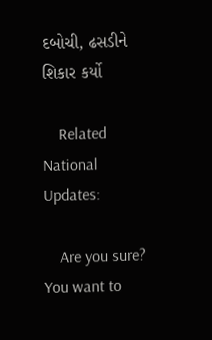દબોચી, ઢસડીને શિકાર કર્યો

    Related National Updates:

    Are you sure? You want to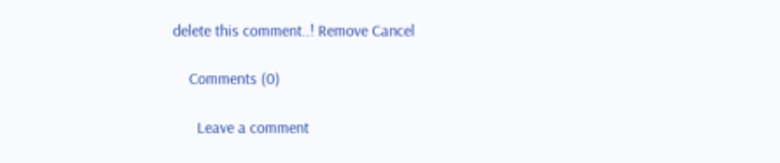delete this comment..! Remove Cancel

    Comments (0)

      Leave a comment